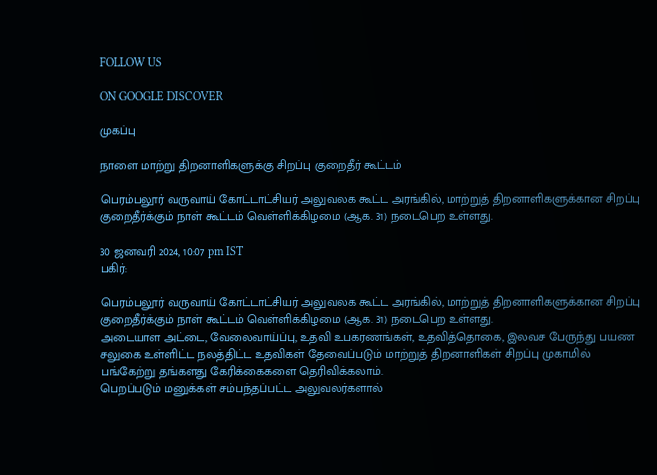FOLLOW US

ON GOOGLE DISCOVER

முகப்பு

நாளை மாற்று திறனாளிகளுக்கு சிறப்பு குறைதீர் கூட்டம்

பெரம்பலூர் வருவாய் கோட்டாட்சியர் அலுவலக கூட்ட அரங்கில், மாற்றுத் திறனாளிகளுக்கான சிறப்பு குறைதீர்க்கும் நாள் கூட்டம் வெள்ளிக்கிழமை (ஆக. 31) நடைபெற உள்ளது.

30 ஜனவரி 2024, 10:07 pm IST
பகிர்:

பெரம்பலூர் வருவாய் கோட்டாட்சியர் அலுவலக கூட்ட அரங்கில், மாற்றுத் திறனாளிகளுக்கான சிறப்பு குறைதீர்க்கும் நாள் கூட்டம் வெள்ளிக்கிழமை (ஆக. 31) நடைபெற உள்ளது.
அடையாள அட்டை, வேலைவாய்ப்பு, உதவி உபகரணங்கள், உதவித்தொகை, இலவச பேருந்து பயண சலுகை உள்ளிட்ட நலத்திட்ட உதவிகள் தேவைப்படும் மாற்றுத் திறனாளிகள் சிறப்பு முகாமில் பங்கேற்று தங்களது கேரிக்கைகளை தெரிவிக்கலாம்.
பெறப்படும் மனுக்கள் சம்பந்தப்பட்ட அலுவலர்களால்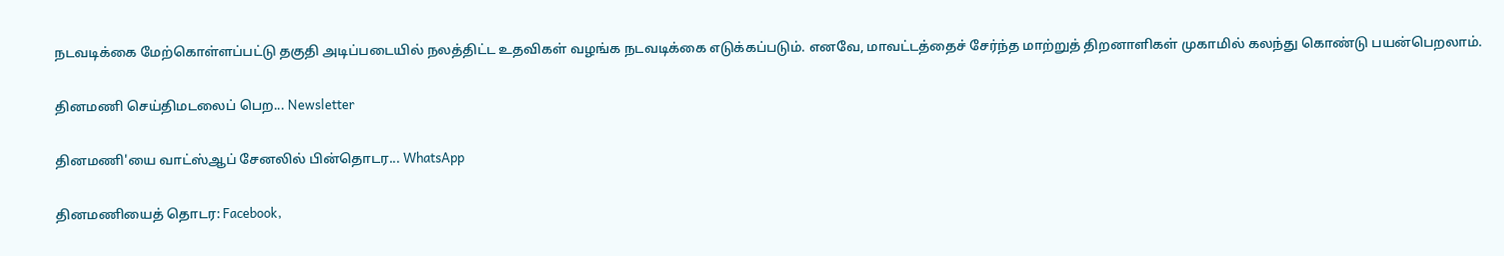நடவடிக்கை மேற்கொள்ளப்பட்டு தகுதி அடிப்படையில் நலத்திட்ட உதவிகள் வழங்க நடவடிக்கை எடுக்கப்படும். எனவே, மாவட்டத்தைச் சேர்ந்த மாற்றுத் திறனாளிகள் முகாமில் கலந்து கொண்டு பயன்பெறலாம்.

தினமணி செய்திமடலைப் பெற... Newsletter

தினமணி'யை வாட்ஸ்ஆப் சேனலில் பின்தொடர... WhatsApp

தினமணியைத் தொடர: Facebook,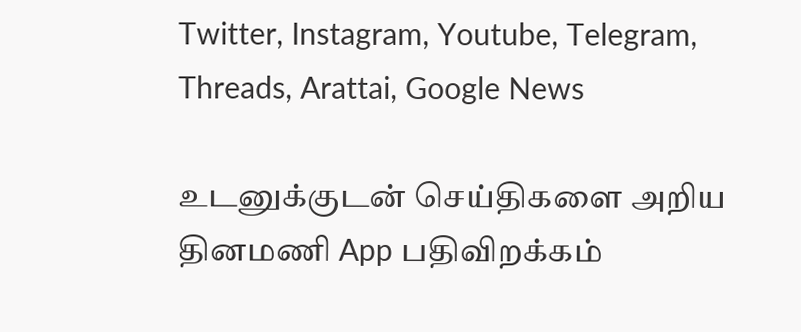Twitter, Instagram, Youtube, Telegram, Threads, Arattai, Google News

உடனுக்குடன் செய்திகளை அறிய தினமணி App பதிவிறக்கம்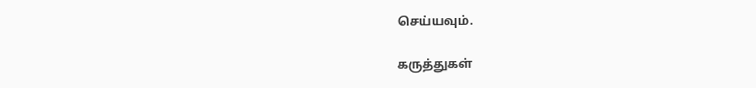செய்யவும்.

கருத்துகள்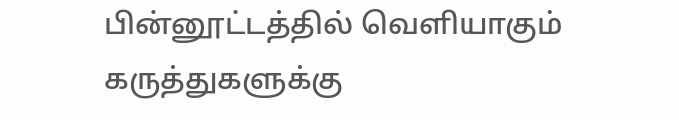பின்னூட்டத்தில் வெளியாகும் கருத்துகளுக்கு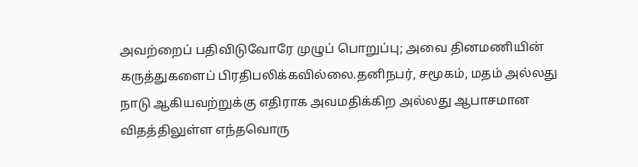அவற்றைப் பதிவிடுவோரே முழுப் பொறுப்பு; அவை தினமணியின் கருத்துகளைப் பிரதிபலிக்கவில்லை.தனிநபர், சமூகம், மதம் அல்லது நாடு ஆகியவற்றுக்கு எதிராக அவமதிக்கிற அல்லது ஆபாசமான விதத்திலுள்ள எந்தவொரு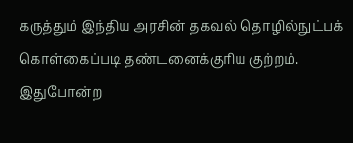கருத்தும் இந்திய அரசின் தகவல் தொழில்நுட்பக் கொள்கைப்படி தண்டனைக்குரிய குற்றம். இதுபோன்ற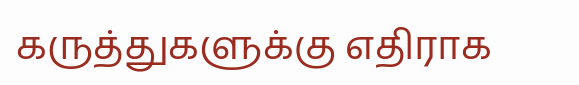கருத்துகளுக்கு எதிராக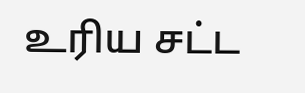உரிய சட்ட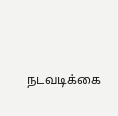நடவடிக்கை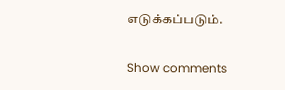எடுக்கப்படும்.

Show comments